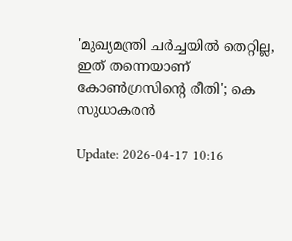'മുഖ്യമന്ത്രി ചര്‍ച്ചയില്‍ തെറ്റില്ല, ഇത് തന്നെയാണ് കോണ്‍ഗ്രസിന്റെ രീതി'; കെ സുധാകരന്‍

Update: 2026-04-17 10:16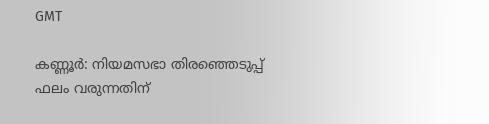GMT

കണ്ണൂര്‍: നിയമസഭാ തിരഞ്ഞെടുപ്പ് ഫലം വരുന്നതിന്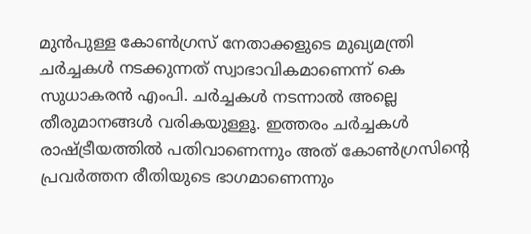മുന്‍പുള്ള കോണ്‍ഗ്രസ് നേതാക്കളുടെ മുഖ്യമന്ത്രി ചര്‍ച്ചകള്‍ നടക്കുന്നത് സ്വാഭാവികമാണെന്ന് കെ സുധാകരന്‍ എംപി. ചര്‍ച്ചകള്‍ നടന്നാല്‍ അല്ലെ തീരുമാനങ്ങള്‍ വരികയുള്ളൂ. ഇത്തരം ചര്‍ച്ചകള്‍ രാഷ്ട്രീയത്തില്‍ പതിവാണെന്നും അത് കോണ്‍ഗ്രസിന്റെ പ്രവര്‍ത്തന രീതിയുടെ ഭാഗമാണെന്നും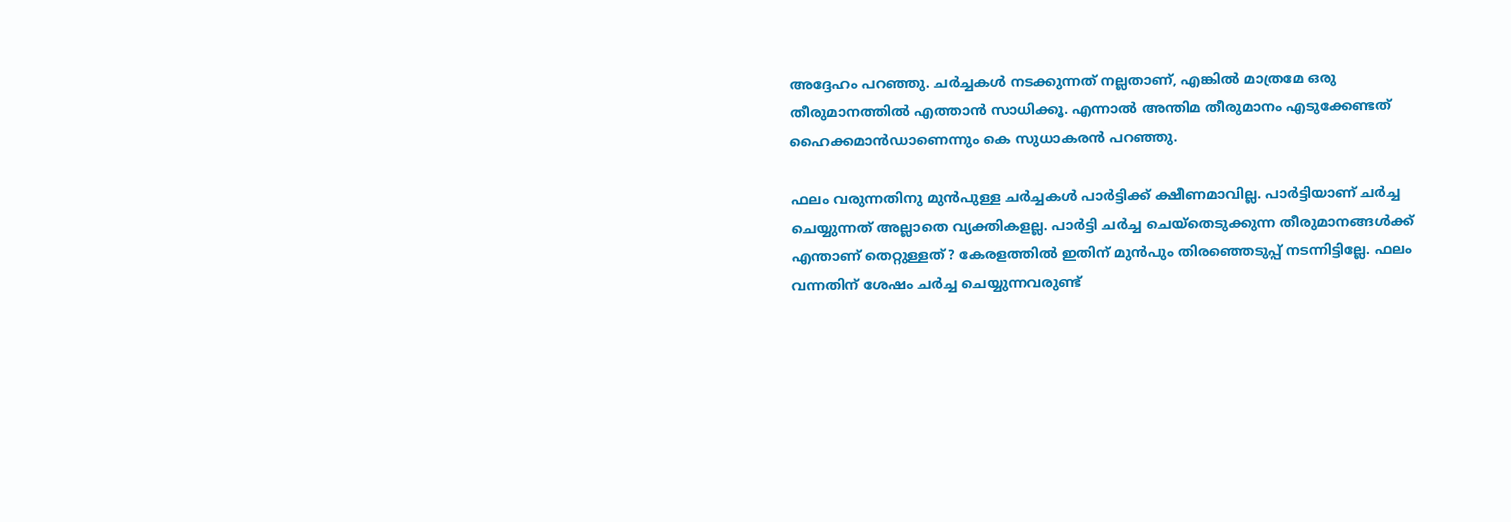അദ്ദേഹം പറഞ്ഞു. ചര്‍ച്ചകള്‍ നടക്കുന്നത് നല്ലതാണ്, എങ്കില്‍ മാത്രമേ ഒരു തീരുമാനത്തില്‍ എത്താന്‍ സാധിക്കൂ. എന്നാല്‍ അന്തിമ തീരുമാനം എടുക്കേണ്ടത് ഹൈക്കമാന്‍ഡാണെന്നും കെ സുധാകരന്‍ പറഞ്ഞു.

ഫലം വരുന്നതിനു മുന്‍പുള്ള ചര്‍ച്ചകള്‍ പാര്‍ട്ടിക്ക് ക്ഷീണമാവില്ല. പാര്‍ട്ടിയാണ് ചര്‍ച്ച ചെയ്യുന്നത് അല്ലാതെ വ്യക്തികളല്ല. പാര്‍ട്ടി ചര്‍ച്ച ചെയ്തെടുക്കുന്ന തീരുമാനങ്ങള്‍ക്ക് എന്താണ് തെറ്റുള്ളത്? കേരളത്തില്‍ ഇതിന് മുന്‍പും തിരഞ്ഞെടുപ്പ് നടന്നിട്ടില്ലേ. ഫലം വന്നതിന് ശേഷം ചര്‍ച്ച ചെയ്യുന്നവരുണ്ട്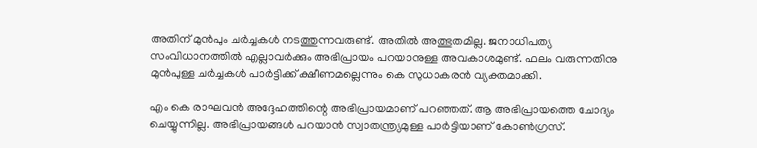അതിന് മുന്‍പും ചര്‍ച്ചകള്‍ നടത്തുന്നവരുണ്ട്. അതില്‍ അത്ഭുതമില്ല. ജനാധിപത്യ സംവിധാനത്തില്‍ എല്ലാവര്‍ക്കും അഭിപ്രായം പറയാനുള്ള അവകാശമുണ്ട്. ഫലം വരുന്നതിനു മുന്‍പുള്ള ചര്‍ച്ചകള്‍ പാര്‍ട്ടിക്ക് ക്ഷീണമല്ലെന്നും കെ സുധാകരന്‍ വ്യക്തമാക്കി.

എം കെ രാഘവന്‍ അദ്ദേഹത്തിന്റെ അഭിപ്രായമാണ് പറഞ്ഞത്. ആ അഭിപ്രായത്തെ ചോദ്യം ചെയ്യുന്നില്ല. അഭിപ്രായങ്ങള്‍ പറയാന്‍ സ്വാതന്ത്ര്യമുള്ള പാര്‍ട്ടിയാണ് കോണ്‍ഗ്രസ്.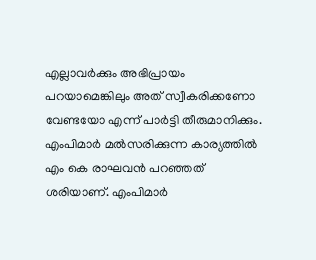എല്ലാവര്‍ക്കും അഭിപ്രായം പറയാമെങ്കിലും അത് സ്വീകരിക്കണോ വേണ്ടയോ എന്ന് പാര്‍ട്ടി തീരുമാനിക്കും. എംപിമാര്‍ മല്‍സരിക്കുന്ന കാര്യത്തില്‍ എം കെ രാഘവന്‍ പറഞ്ഞത് ശരിയാണ്. എംപിമാര്‍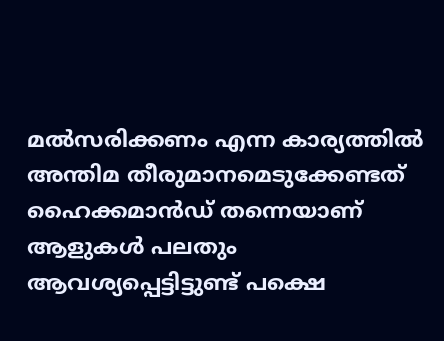മല്‍സരിക്കണം എന്ന കാര്യത്തില്‍ അന്തിമ തീരുമാനമെടുക്കേണ്ടത് ഹൈക്കമാന്‍ഡ് തന്നെയാണ് ആളുകള്‍ പലതും ആവശ്യപ്പെട്ടിട്ടുണ്ട് പക്ഷെ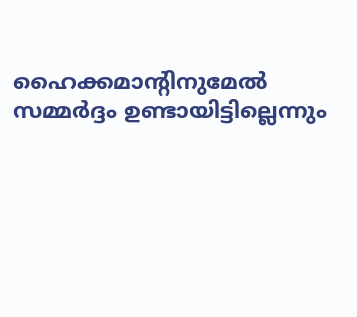ഹൈക്കമാന്റിനുമേല്‍ സമ്മര്‍ദ്ദം ഉണ്ടായിട്ടില്ലെന്നും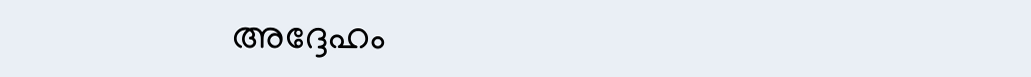അദ്ദേഹം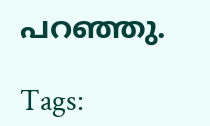പറഞ്ഞു.

Tags: